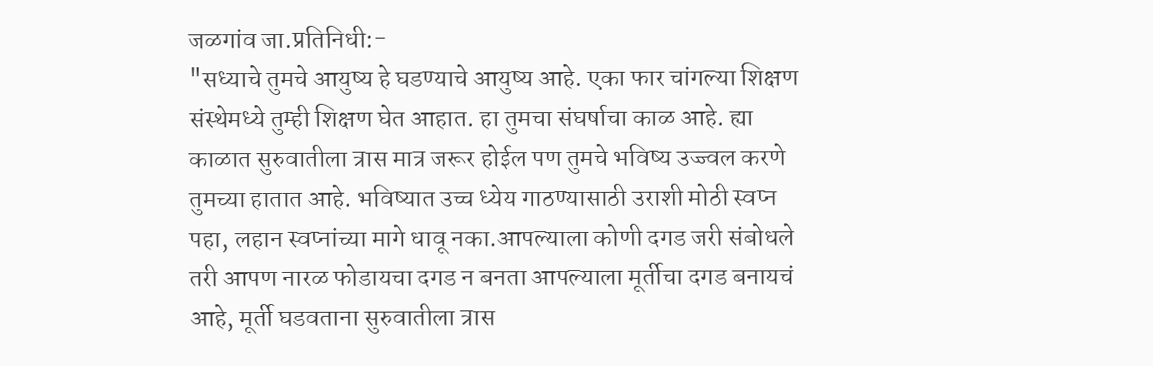जळगांव जा.प्रतिनिधी:-
"सध्याचे तुमचे आयुष्य हे घडण्याचे आयुष्य आहे. एका फार चांगल्या शिक्षण संस्थेमध्ये तुम्ही शिक्षण घेत आहात. हा तुमचा संघर्षाचा काळ आहे. ह्या काळात सुरुवातीला त्रास मात्र जरूर होईल पण तुमचे भविष्य उज्ज्वल करणे तुमच्या हातात आहे. भविष्यात उच्च ध्येय गाठण्यासाठी उराशी मोठी स्वप्न पहा, लहान स्वप्नांच्या मागे धावू नका.आपल्याला कोणी दगड जरी संबोधले तरी आपण नारळ फोडायचा दगड न बनता आपल्याला मूर्तीचा दगड बनायचं आहे, मूर्ती घडवताना सुरुवातीला त्रास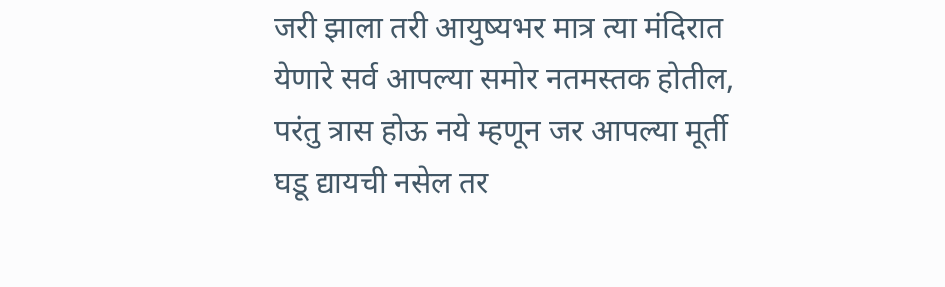जरी झाला तरी आयुष्यभर मात्र त्या मंदिरात येणारे सर्व आपल्या समोर नतमस्तक होतील, परंतु त्रास होऊ नये म्हणून जर आपल्या मूर्ती घडू द्यायची नसेल तर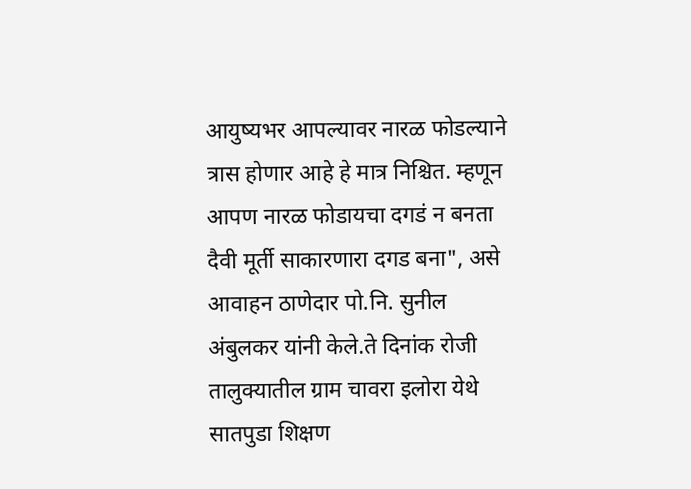आयुष्यभर आपल्यावर नारळ फोडल्याने त्रास होणार आहे हे मात्र निश्चित. म्हणून आपण नारळ फोडायचा दगडं न बनता दैवी मूर्ती साकारणारा दगड बना", असे आवाहन ठाणेदार पो.नि. सुनील अंबुलकर यांनी केले.ते दिनांक रोजी तालुक्यातील ग्राम चावरा इलोरा येथे सातपुडा शिक्षण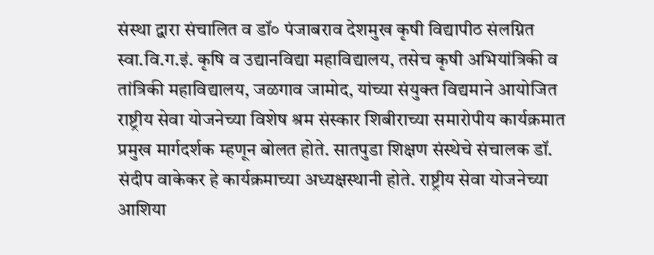संस्था द्वारा संचालित व डॉ० पंजाबराव देशमुख कृषी विद्यापीठ संलग्नित
स्वा.वि.ग.इं. कृषि व उद्यानविद्या महाविद्यालय, तसेच कृषी अभियांत्रिकी व तांत्रिकी महाविद्यालय, जळगाव जामोद, यांच्या संयुक्त विद्यमाने आयोजित राष्ट्रीय सेवा योजनेच्या विशेष श्रम संस्कार शिबीराच्या समारोपीय कार्यक्रमात प्रमुख मार्गदर्शक म्हणून बोलत होते. सातपुडा शिक्षण संस्थेचे संचालक डॉ. संदीप वाकेकर हे कार्यक्रमाच्या अध्यक्षस्थानी होते. राष्ट्रीय सेवा योजनेच्या आशिया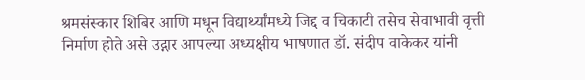श्रमसंस्कार शिबिर आणि मधून विद्यार्थ्यांमध्ये जिद्द व चिकाटी तसेच सेवाभावी वृत्ती निर्माण होते असे उद्गार आपल्या अध्यक्षीय भाषणात डॉ. संदीप वाकेकर यांनी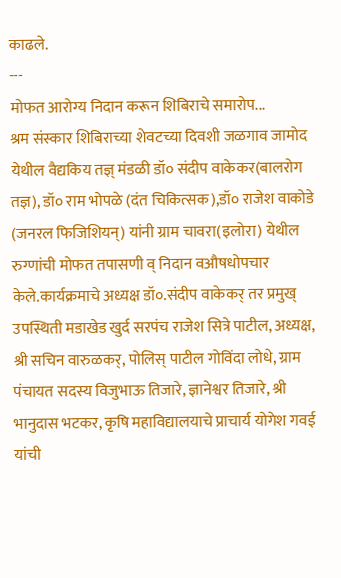काढले.
---
मोफत आरोग्य निदान करून शिबिराचे समारोप...
श्रम संस्कार शिबिराच्या शेवटच्या दिवशी जळगाव जामोद येथील वैद्यकिय तज्ञ् मंडळी डॉ० संदीप वाकेकर(बालरोग तज्ञ), डॉ० राम भोपळे (दंत चिकित्सक),डॉ० राजेश वाकोडे (जनरल फिजिशियन्) यांनी ग्राम चावरा(इलोरा) येथील रुग्णांची मोफत तपासणी व् निदान वऔषधोपचार केले.कार्यक्रमाचे अध्यक्ष डॉ०.संदीप वाकेकर् तर प्रमुख् उपस्थिती मडाखेड खुर्द सरपंच राजेश सित्रे पाटील, अध्यक्ष, श्री सचिन वारुळकर्, पोलिस् पाटील गोविंदा लोधे, ग्राम पंचायत सदस्य विजुभाऊ तिजारे, ज्ञानेश्वर तिजारे, श्री भानुदास भटकर, कृषि महाविद्यालयाचे प्राचार्य योगेश गवई यांची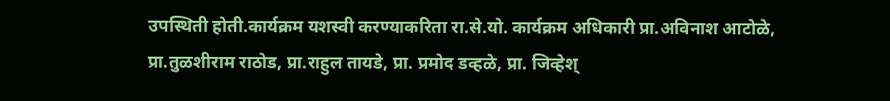उपस्थिती होती.कार्यक्रम यशस्वी करण्याकरिता रा.से.यो. कार्यक्रम अधिकारी प्रा.अविनाश आटोळे, प्रा.तुळशीराम राठोड, प्रा.राहुल तायडे, प्रा. प्रमोद डव्हळे, प्रा. जिव्हेश्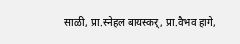साळी, प्रा.स्नेहल बायस्कर्, प्रा.वैभव हागे,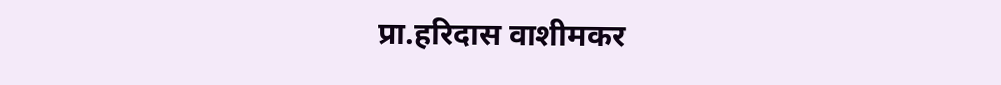प्रा.हरिदास वाशीमकर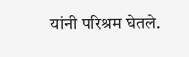यांनी परिश्रम घेतले.